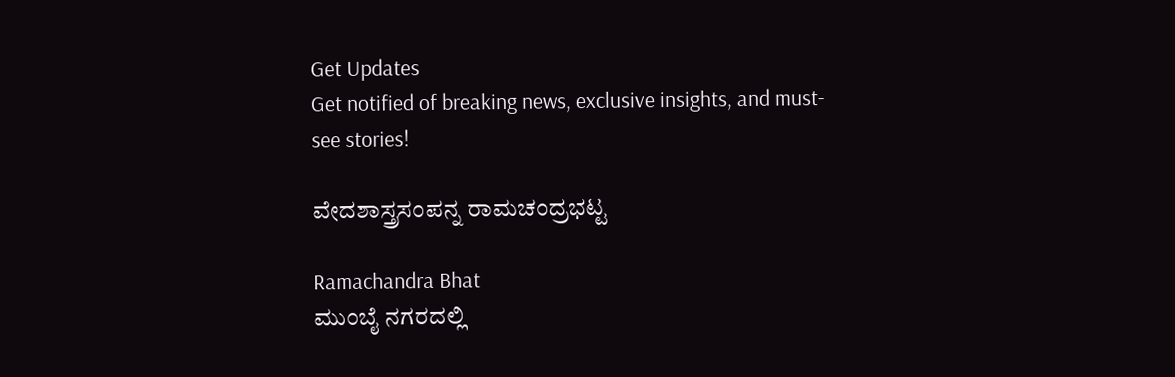Get Updates
Get notified of breaking news, exclusive insights, and must-see stories!

ವೇದಶಾಸ್ತ್ರಸಂಪನ್ನ ರಾಮಚಂದ್ರಭಟ್ಟ

Ramachandra Bhat
ಮುಂಬೈ ನಗರದಲ್ಲಿ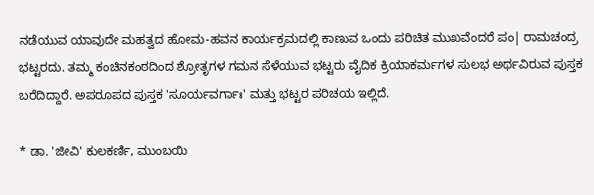ನಡೆಯುವ ಯಾವುದೇ ಮಹತ್ವದ ಹೋಮ-ಹವನ ಕಾರ್ಯಕ್ರಮದಲ್ಲಿ ಕಾಣುವ ಒಂದು ಪರಿಚಿತ ಮುಖವೆಂದರೆ ಪಂ| ರಾಮಚಂದ್ರ ಭಟ್ಟರದು. ತಮ್ಮ ಕಂಚಿನಕಂಠದಿಂದ ಶ್ರೋತೃಗಳ ಗಮನ ಸೆಳೆಯುವ ಭಟ್ಟರು ವೈದಿಕ ಕ್ರಿಯಾಕರ್ಮಗಳ ಸುಲಭ ಅರ್ಥವಿರುವ ಪುಸ್ತಕ ಬರೆದಿದ್ದಾರೆ. ಅಪರೂಪದ ಪುಸ್ತಕ 'ಸೂರ್ಯವರ್ಗಾಃ' ಮತ್ತು ಭಟ್ಟರ ಪರಿಚಯ ಇಲ್ಲಿದೆ.

* ಡಾ. 'ಜೀವಿ' ಕುಲಕರ್ಣಿ, ಮುಂಬಯಿ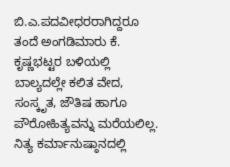ಬಿ.ಎ.ಪದವೀಧರರಾಗಿದ್ದರೂ ತಂದೆ ಅಂಗಡಿಮಾರು ಕೆ. ಕೃಷ್ಣಭಟ್ಟರ ಬಳಿಯಲ್ಲಿ ಬಾಲ್ಯದಲ್ಲೇ ಕಲಿತ ವೇದ, ಸಂಸ್ಕೃತ, ಜೌತಿಷ ಹಾಗೂ ಪೌರೋಹಿತ್ಯವನ್ನು ಮರೆಯಲಿಲ್ಲ. ನಿತ್ಯ ಕರ್ಮಾನುಷ್ಠಾನದಲ್ಲಿ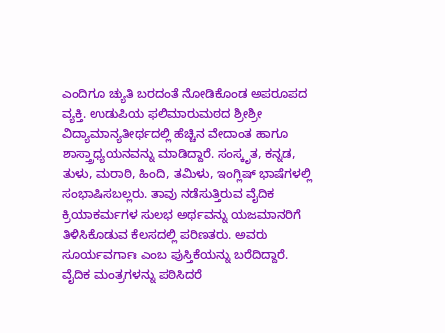ಎಂದಿಗೂ ಚ್ಯುತಿ ಬರದಂತೆ ನೋಡಿಕೊಂಡ ಅಪರೂಪದ ವ್ಯಕ್ತಿ. ಉಡುಪಿಯ ಫಲಿಮಾರುಮಠದ ಶ್ರೀಶ್ರೀ ವಿದ್ಯಾಮಾನ್ಯತೀರ್ಥದಲ್ಲಿ ಹೆಚ್ಚಿನ ವೇದಾಂತ ಹಾಗೂ ಶಾಸ್ತ್ರಾಧ್ಯಯನವನ್ನು ಮಾಡಿದ್ದಾರೆ. ಸಂಸ್ಕೃತ, ಕನ್ನಡ, ತುಳು, ಮರಾಠಿ, ಹಿಂದಿ, ತಮಿಳು, ಇಂಗ್ಲಿಷ್ ಭಾಷೆಗಳಲ್ಲಿ ಸಂಭಾಷಿಸಬಲ್ಲರು. ತಾವು ನಡೆಸುತ್ತಿರುವ ವೈದಿಕ ಕ್ರಿಯಾಕರ್ಮಗಳ ಸುಲಭ ಅರ್ಥವನ್ನು ಯಜಮಾನರಿಗೆ ತಿಳಿಸಿಕೊಡುವ ಕೆಲಸದಲ್ಲಿ ಪರಿಣತರು. ಅವರು ಸೂರ್ಯವರ್ಗಾಃ ಎಂಬ ಪುಸ್ತಿಕೆಯನ್ನು ಬರೆದಿದ್ದಾರೆ. ವೈದಿಕ ಮಂತ್ರಗಳನ್ನು ಪಠಿಸಿದರೆ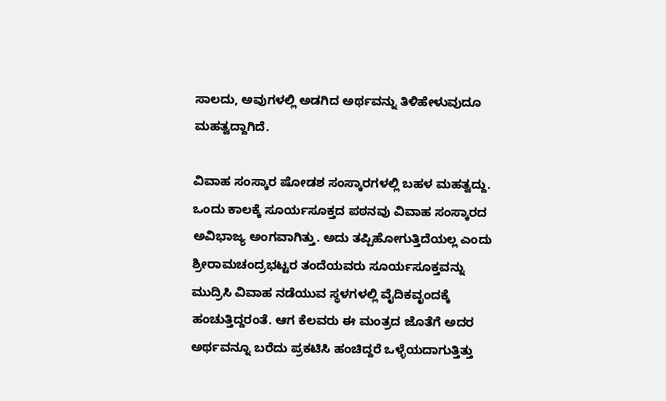ಸಾಲದು, ಅವುಗಳಲ್ಲಿ ಅಡಗಿದ ಅರ್ಥವನ್ನು ತಿಳಿಹೇಳುವುದೂ ಮಹತ್ವದ್ದಾಗಿದೆ.

ವಿವಾಹ ಸಂಸ್ಕಾರ ಷೋಡಶ ಸಂಸ್ಕಾರಗಳಲ್ಲಿ ಬಹಳ ಮಹತ್ವದ್ದು. ಒಂದು ಕಾಲಕ್ಕೆ ಸೂರ್ಯಸೂಕ್ತದ ಪಠನವು ವಿವಾಹ ಸಂಸ್ಕಾರದ ಅವಿಭಾಜ್ಯ ಅಂಗವಾಗಿತ್ತು. ಅದು ತಪ್ಪಿಹೋಗುತ್ತಿದೆಯಲ್ಲ ಎಂದು ಶ್ರೀರಾಮಚಂದ್ರಭಟ್ಟರ ತಂದೆಯವರು ಸೂರ್ಯಸೂಕ್ತವನ್ನು ಮುದ್ರಿಸಿ ವಿವಾಹ ನಡೆಯುವ ಸ್ಥಳಗಳಲ್ಲಿ ವೈದಿಕವೃಂದಕ್ಕೆ ಹಂಚುತ್ತಿದ್ದರಂತೆ. ಆಗ ಕೆಲವರು ಈ ಮಂತ್ರದ ಜೊತೆಗೆ ಅದರ ಅರ್ಥವನ್ನೂ ಬರೆದು ಪ್ರಕಟಿಸಿ ಹಂಚಿದ್ದರೆ ಒಳ್ಳೆಯದಾಗುತ್ತಿತ್ತು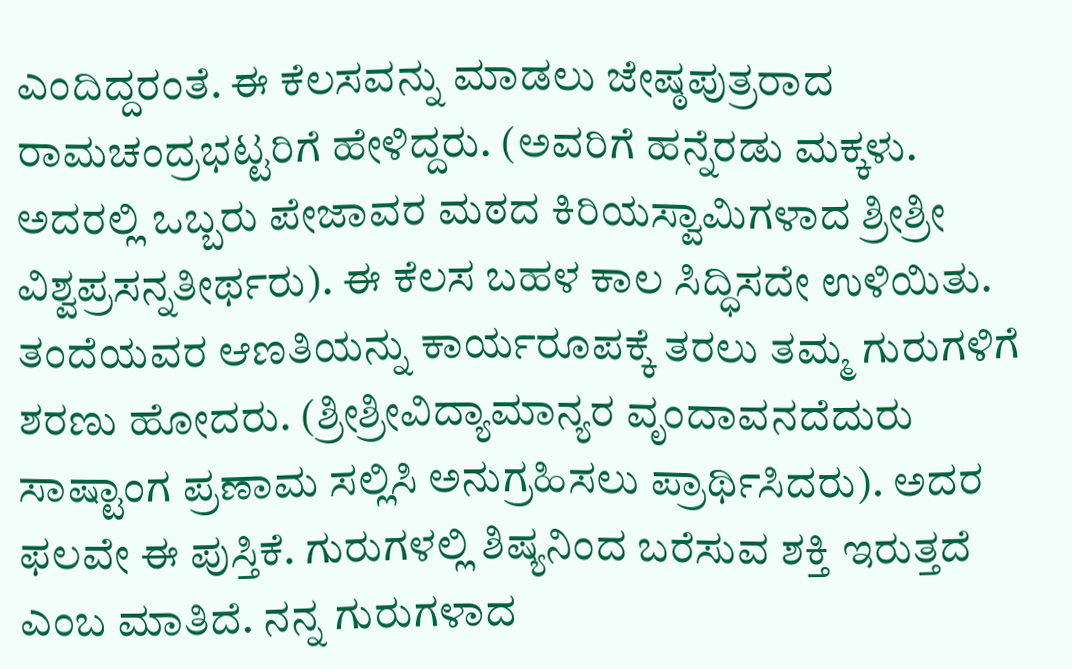ಎಂದಿದ್ದರಂತೆ. ಈ ಕೆಲಸವನ್ನು ಮಾಡಲು ಜೇಷ್ಠಪುತ್ರರಾದ ರಾಮಚಂದ್ರಭಟ್ಟರಿಗೆ ಹೇಳಿದ್ದರು. (ಅವರಿಗೆ ಹನ್ನೆರಡು ಮಕ್ಕಳು. ಅದರಲ್ಲಿ ಒಬ್ಬರು ಪೇಜಾವರ ಮಠದ ಕಿರಿಯಸ್ವಾಮಿಗಳಾದ ಶ್ರೀಶ್ರೀ ವಿಶ್ವಪ್ರಸನ್ನತೀರ್ಥರು). ಈ ಕೆಲಸ ಬಹಳ ಕಾಲ ಸಿದ್ಧಿಸದೇ ಉಳಿಯಿತು. ತಂದೆಯವರ ಆಣತಿಯನ್ನು ಕಾರ್ಯರೂಪಕ್ಕೆ ತರಲು ತಮ್ಮ ಗುರುಗಳಿಗೆ ಶರಣು ಹೋದರು. (ಶ್ರೀಶ್ರೀವಿದ್ಯಾಮಾನ್ಯರ ವೃಂದಾವನದೆದುರು ಸಾಷ್ಟಾಂಗ ಪ್ರಣಾಮ ಸಲ್ಲಿಸಿ ಅನುಗ್ರಹಿಸಲು ಪ್ರಾರ್ಥಿಸಿದರು). ಅದರ ಫಲವೇ ಈ ಪುಸ್ತಿಕೆ. ಗುರುಗಳಲ್ಲಿ ಶಿಷ್ಯನಿಂದ ಬರೆಸುವ ಶಕ್ತಿ ಇರುತ್ತದೆ ಎಂಬ ಮಾತಿದೆ. ನನ್ನ ಗುರುಗಳಾದ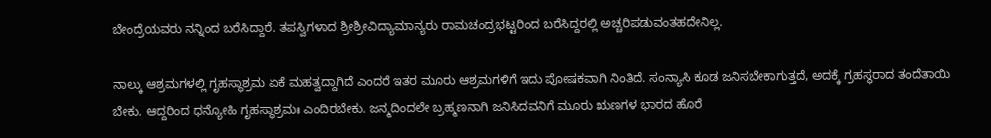ಬೇಂದ್ರೆಯವರು ನನ್ನಿಂದ ಬರೆಸಿದ್ದಾರೆ. ತಪಸ್ವಿಗಳಾದ ಶ್ರೀಶ್ರೀವಿದ್ಯಾಮಾನ್ಯರು ರಾಮಚಂದ್ರಭಟ್ಟರಿಂದ ಬರೆಸಿದ್ದರಲ್ಲಿ ಅಚ್ಚರಿಪಡುವಂತಹದೇನಿಲ್ಲ.

ನಾಲ್ಕು ಆಶ್ರಮಗಳಲ್ಲಿ ಗೃಹಸ್ಥಾಶ್ರಮ ಏಕೆ ಮಹತ್ವದ್ದಾಗಿದೆ ಎಂದರೆ ಇತರ ಮೂರು ಆಶ್ರಮಗಳಿಗೆ ಇದು ಪೋಷಕವಾಗಿ ನಿಂತಿದೆ. ಸಂನ್ಯಾಸಿ ಕೂಡ ಜನಿಸಬೇಕಾಗುತ್ತದೆ, ಅದಕ್ಕೆ ಗ್ರಹಸ್ಥರಾದ ತಂದೆತಾಯಿ ಬೇಕು. ಆದ್ದರಿಂದ ಧನ್ಯೋಹಿ ಗೃಹಸ್ಥಾಶ್ರಮಃ ಎಂದಿರಬೇಕು. ಜನ್ಮದಿಂದಲೇ ಬ್ರಹ್ಮಣನಾಗಿ ಜನಿಸಿದವನಿಗೆ ಮೂರು ಋಣಗಳ ಭಾರದ ಹೊರೆ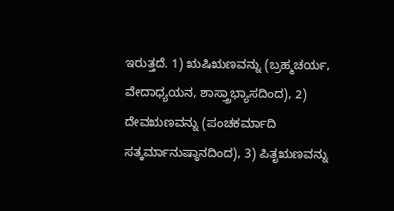ಇರುತ್ತದೆ. 1) ಋಷಿಋಣವನ್ನು (ಬ್ರಹ್ಮಚರ್ಯ, ವೇದಾಧ್ಯಯನ, ಶಾಸ್ತ್ರಾಭ್ಯಾಸದಿಂದ), 2) ದೇವಋಣವನ್ನು (ಪಂಚಕರ್ಮಾದಿ ಸತ್ಕರ್ಮಾನುಷ್ಠಾನದಿಂದ), 3) ಪಿತೃಋಣವನ್ನು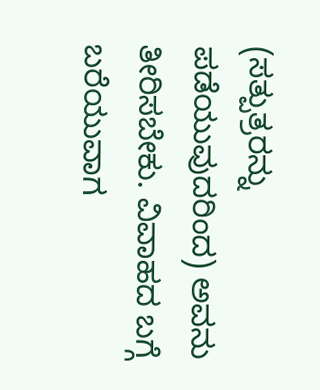(ಸತ್ಪುತ್ರರನ್ನು ಪಡೆಯುವುದರಿಂದ) ಅವನು ತೀರಿಸಬೇಕು. ವಿವಾಹದ ಬಗ್ಗೆ ಬರೆಯುವಾಗ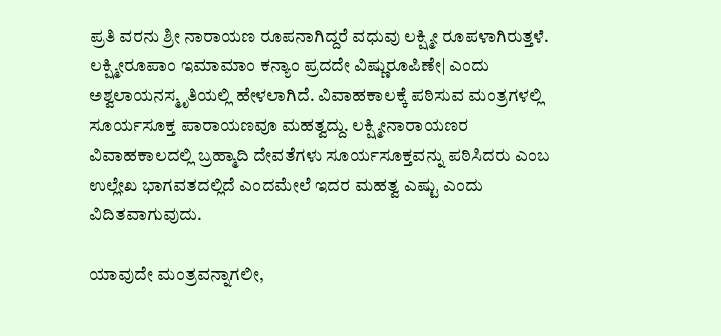ಪ್ರತಿ ವರನು ಶ್ರೀ ನಾರಾಯಣ ರೂಪನಾಗಿದ್ದರೆ ವಧುವು ಲಕ್ಷ್ಮೀ ರೂಪಳಾಗಿರುತ್ತಳೆ. ಲಕ್ಷ್ಮೀರೂಪಾಂ ಇಮಾಮಾಂ ಕನ್ಯಾಂ ಪ್ರದದೇ ವಿಷ್ಣುರೂಪಿಣೇ| ಎಂದು ಅಶ್ವಲಾಯನಸ್ಮೃತಿಯಲ್ಲಿ ಹೇಳಲಾಗಿದೆ. ವಿವಾಹಕಾಲಕ್ಕೆ ಪಠಿಸುವ ಮಂತ್ರಗಳಲ್ಲಿ ಸೂರ್ಯಸೂಕ್ತ ಪಾರಾಯಣವೂ ಮಹತ್ವದ್ದು. ಲಕ್ಷ್ಮೀನಾರಾಯಣರ ವಿವಾಹಕಾಲದಲ್ಲಿ ಬ್ರಹ್ಮಾದಿ ದೇವತೆಗಳು ಸೂರ್ಯಸೂಕ್ತವನ್ನು ಪಠಿಸಿದರು ಎಂಬ ಉಲ್ಲೇಖ ಭಾಗವತದಲ್ಲಿದೆ ಎಂದಮೇಲೆ ಇದರ ಮಹತ್ವ ಎಷ್ಟು ಎಂದು ವಿದಿತವಾಗುವುದು.

ಯಾವುದೇ ಮಂತ್ರವನ್ನಾಗಲೀ,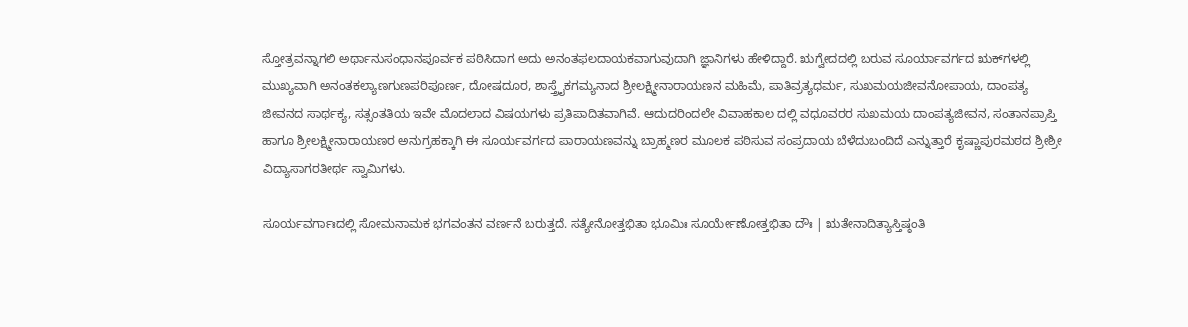ಸ್ತೋತ್ರವನ್ನಾಗಲಿ ಅರ್ಥಾನುಸಂಧಾನಪೂರ್ವಕ ಪಠಿಸಿದಾಗ ಅದು ಅನಂತಫಲದಾಯಕವಾಗುವುದಾಗಿ ಜ್ಞಾನಿಗಳು ಹೇಳಿದ್ದಾರೆ. ಋಗ್ವೇದದಲ್ಲಿ ಬರುವ ಸೂರ್ಯಾವರ್ಗದ ಋಕ್‌ಗಳಲ್ಲಿ ಮುಖ್ಯವಾಗಿ ಅನಂತಕಲ್ಯಾಣಗುಣಪರಿಪೂರ್ಣ, ದೋಷದೂರ, ಶಾಸ್ತ್ರೈಕಗಮ್ಯನಾದ ಶ್ರೀಲಕ್ಷ್ಮೀನಾರಾಯಣನ ಮಹಿಮೆ, ಪಾತಿವ್ರತ್ಯಧರ್ಮ, ಸುಖಮಯಜೀವನೋಪಾಯ, ದಾಂಪತ್ಯ ಜೀವನದ ಸಾರ್ಥಕ್ಯ, ಸತ್ಸಂತತಿಯ ಇವೇ ಮೊದಲಾದ ವಿಷಯಗಳು ಪ್ರತಿಪಾದಿತವಾಗಿವೆ. ಆದುದರಿಂದಲೇ ವಿವಾಹಕಾಲ ದಲ್ಲಿ ವಧೂವರರ ಸುಖಮಯ ದಾಂಪತ್ಯಜೀವನ, ಸಂತಾನಪ್ರಾಪ್ತಿ ಹಾಗೂ ಶ್ರೀಲಕ್ಷ್ಮೀನಾರಾಯಣರ ಅನುಗ್ರಹಕ್ಕಾಗಿ ಈ ಸೂರ್ಯವರ್ಗದ ಪಾರಾಯಣವನ್ನು ಬ್ರಾಹ್ಮಣರ ಮೂಲಕ ಪಠಿಸುವ ಸಂಪ್ರದಾಯ ಬೆಳೆದುಬಂದಿದೆ ಎನ್ನುತ್ತಾರೆ ಕೃಷ್ಣಾಪುರಮಠದ ಶ್ರೀಶ್ರೀ ವಿದ್ಯಾಸಾಗರತೀರ್ಥ ಸ್ವಾಮಿಗಳು.

ಸೂರ್ಯವರ್ಗಾಃದಲ್ಲಿ ಸೋಮನಾಮಕ ಭಗವಂತನ ವರ್ಣನೆ ಬರುತ್ತದೆ. ಸತ್ಯೇನೋತ್ತಭಿತಾ ಭೂಮಿಃ ಸೂರ್ಯೇಣೋತ್ತಭಿತಾ ದೌಃ | ಋತೇನಾದಿತ್ಯಾಸ್ತಿಷ್ಠಂತಿ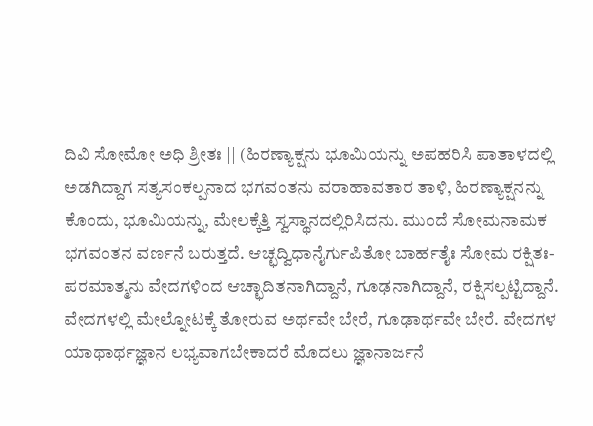ದಿವಿ ಸೋಮೋ ಅಧಿ ಶ್ರೀತಃ || (ಹಿರಣ್ಯಾಕ್ಷನು ಭೂಮಿಯನ್ನು ಅಪಹರಿಸಿ ಪಾತಾಳದಲ್ಲಿ ಅಡಗಿದ್ದಾಗ ಸತ್ಯಸಂಕಲ್ಪನಾದ ಭಗವಂತನು ವರಾಹಾವತಾರ ತಾಳಿ, ಹಿರಣ್ಯಾಕ್ಷನನ್ನು ಕೊಂದು, ಭೂಮಿಯನ್ನು, ಮೇಲಕ್ಕೆತ್ತಿ ಸ್ವಸ್ಥಾನದಲ್ಲಿರಿಸಿದನು. ಮುಂದೆ ಸೋಮನಾಮಕ ಭಗವಂತನ ವರ್ಣನೆ ಬರುತ್ತದೆ. ಆಚ್ಛದ್ವಿಧಾನೈರ್ಗುಪಿತೋ ಬಾರ್ಹತೈಃ ಸೋಮ ರಕ್ಷಿತಃ- ಪರಮಾತ್ಮನು ವೇದಗಳಿಂದ ಆಚ್ಛಾದಿತನಾಗಿದ್ದಾನೆ, ಗೂಢನಾಗಿದ್ದಾನೆ, ರಕ್ಷಿಸಲ್ಪಟ್ಟಿದ್ದಾನೆ. ವೇದಗಳಲ್ಲಿ ಮೇಲ್ನೋಟಕ್ಕೆ ತೋರುವ ಅರ್ಥವೇ ಬೇರೆ, ಗೂಢಾರ್ಥವೇ ಬೇರೆ. ವೇದಗಳ ಯಾಥಾರ್ಥಜ್ಞಾನ ಲಭ್ಯವಾಗಬೇಕಾದರೆ ಮೊದಲು ಜ್ಞಾನಾರ್ಜನೆ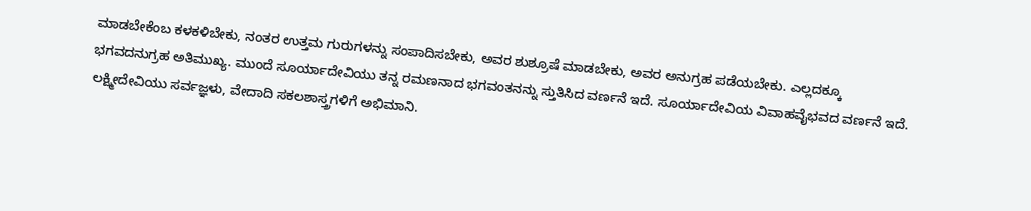ಮಾಡಬೇಕೆಂಬ ಕಳಕಳಿಬೇಕು, ನಂತರ ಉತ್ತಮ ಗುರುಗಳನ್ನು ಸಂಪಾದಿಸಬೇಕು, ಅವರ ಶುಶ್ರೂಷೆ ಮಾಡಬೇಕು, ಅವರ ಅನುಗ್ರಹ ಪಡೆಯಬೇಕು. ಎಲ್ಲದಕ್ಕೂ ಭಗವದನುಗ್ರಹ ಅತಿಮುಖ್ಯ. ಮುಂದೆ ಸೂರ್ಯಾದೇವಿಯು ತನ್ನ ರಮಣನಾದ ಭಗವಂತನನ್ನು ಸ್ತುತಿಸಿದ ವರ್ಣನೆ ಇದೆ. ಸೂರ್ಯಾದೇವಿಯ ವಿವಾಹವೈಭವದ ವರ್ಣನೆ ಇದೆ. ಲಕ್ಷ್ಮೀದೇವಿಯು ಸರ್ವಜ್ಞಳು, ವೇದಾದಿ ಸಕಲಶಾಸ್ತ್ರಗಳಿಗೆ ಅಭಿಮಾನಿ.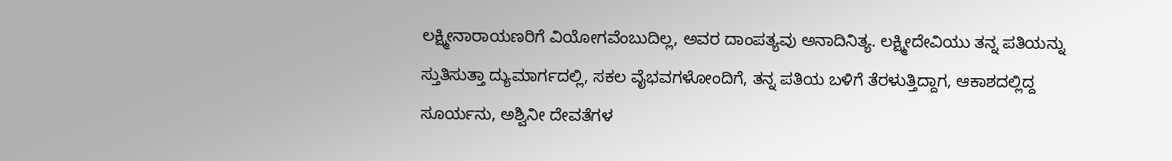ಲಕ್ಷ್ಮೀನಾರಾಯಣರಿಗೆ ವಿಯೋಗವೆಂಬುದಿಲ್ಲ, ಅವರ ದಾಂಪತ್ಯವು ಅನಾದಿನಿತ್ಯ. ಲಕ್ಷ್ಮೀದೇವಿಯು ತನ್ನ ಪತಿಯನ್ನು ಸ್ತುತಿಸುತ್ತಾ ದ್ಯುಮಾರ್ಗದಲ್ಲಿ, ಸಕಲ ವೈಭವಗಳೋಂದಿಗೆ, ತನ್ನ ಪತಿಯ ಬಳಿಗೆ ತೆರಳುತ್ತಿದ್ದಾಗ, ಆಕಾಶದಲ್ಲಿದ್ದ ಸೂರ್ಯನು, ಅಶ್ವಿನೀ ದೇವತೆಗಳ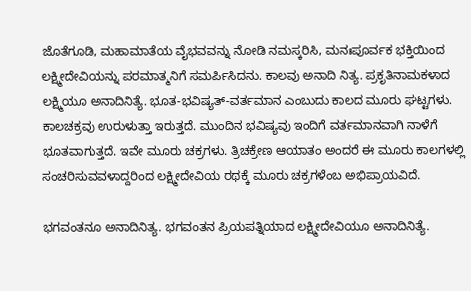ಜೊತೆಗೂಡಿ, ಮಹಾಮಾತೆಯ ವೈಭವವನ್ನು ನೋಡಿ ನಮಸ್ಕರಿಸಿ, ಮನಃಪೂರ್ವಕ ಭಕ್ತಿಯಿಂದ ಲಕ್ಷ್ಮೀದೇವಿಯನ್ನು ಪರಮಾತ್ಮನಿಗೆ ಸಮರ್ಪಿಸಿದನು. ಕಾಲವು ಅನಾದಿ ನಿತ್ಯ. ಪ್ರಕೃತಿನಾಮಕಳಾದ ಲಕ್ಷ್ಮಿಯೂ ಅನಾದಿನಿತ್ಯೆ. ಭೂತ-ಭವಿಷ್ಯತ್-ವರ್ತಮಾನ ಎಂಬುದು ಕಾಲದ ಮೂರು ಘಟ್ಟಗಳು. ಕಾಲಚಕ್ರವು ಉರುಳುತ್ತಾ ಇರುತ್ತದೆ. ಮುಂದಿನ ಭವಿಷ್ಯವು ಇಂದಿಗೆ ವರ್ತಮಾನವಾಗಿ ನಾಳೆಗೆ ಭೂತವಾಗುತ್ತದೆ. ಇವೇ ಮೂರು ಚಕ್ರಗಳು. ತ್ರಿಚಕ್ರೇಣ ಆಯಾತಂ ಅಂದರೆ ಈ ಮೂರು ಕಾಲಗಳಲ್ಲಿ ಸಂಚರಿಸುವವಳಾದ್ದರಿಂದ ಲಕ್ಷ್ಮೀದೇವಿಯ ರಥಕ್ಕೆ ಮೂರು ಚಕ್ರಗಳೆಂಬ ಅಭಿಪ್ರಾಯವಿದೆ.

ಭಗವಂತನೂ ಅನಾದಿನಿತ್ಯ. ಭಗವಂತನ ಪ್ರಿಯಪತ್ನಿಯಾದ ಲಕ್ಷ್ಮೀದೇವಿಯೂ ಅನಾದಿನಿತ್ಯೆ.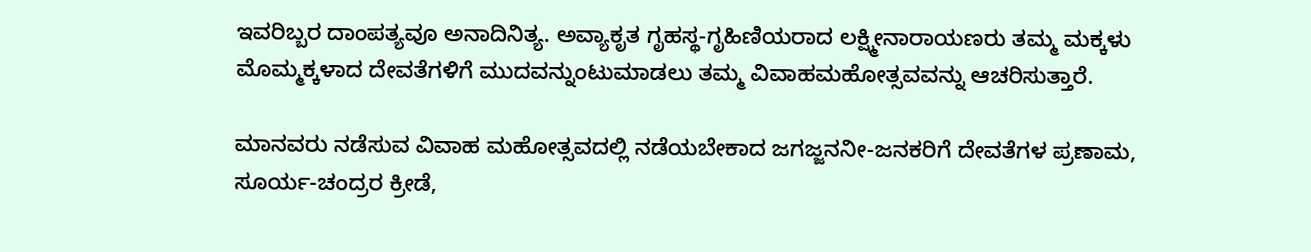ಇವರಿಬ್ಬರ ದಾಂಪತ್ಯವೂ ಅನಾದಿನಿತ್ಯ. ಅವ್ಯಾಕೃತ ಗೃಹಸ್ಥ-ಗೃಹಿಣಿಯರಾದ ಲಕ್ಷ್ಮೀನಾರಾಯಣರು ತಮ್ಮ ಮಕ್ಕಳು ಮೊಮ್ಮಕ್ಕಳಾದ ದೇವತೆಗಳಿಗೆ ಮುದವನ್ನುಂಟುಮಾಡಲು ತಮ್ಮ ವಿವಾಹಮಹೋತ್ಸವವನ್ನು ಆಚರಿಸುತ್ತಾರೆ.

ಮಾನವರು ನಡೆಸುವ ವಿವಾಹ ಮಹೋತ್ಸವದಲ್ಲಿ ನಡೆಯಬೇಕಾದ ಜಗಜ್ಜನನೀ-ಜನಕರಿಗೆ ದೇವತೆಗಳ ಪ್ರಣಾಮ, ಸೂರ್ಯ-ಚಂದ್ರರ ಕ್ರೀಡೆ,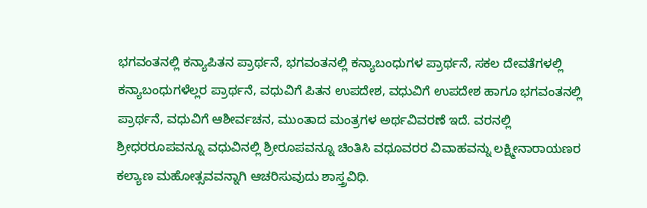ಭಗವಂತನಲ್ಲಿ ಕನ್ಯಾಪಿತನ ಪ್ರಾರ್ಥನೆ, ಭಗವಂತನಲ್ಲಿ ಕನ್ಯಾಬಂಧುಗಳ ಪ್ರಾರ್ಥನೆ, ಸಕಲ ದೇವತೆಗಳಲ್ಲಿ ಕನ್ಯಾಬಂಧುಗಳೆಲ್ಲರ ಪ್ರಾರ್ಥನೆ, ವಧುವಿಗೆ ಪಿತನ ಉಪದೇಶ, ವಧುವಿಗೆ ಉಪದೇಶ ಹಾಗೂ ಭಗವಂತನಲ್ಲಿ ಪ್ರಾರ್ಥನೆ, ವಧುವಿಗೆ ಆಶೀರ್ವಚನ, ಮುಂತಾದ ಮಂತ್ರಗಳ ಅರ್ಥವಿವರಣೆ ಇದೆ. ವರನಲ್ಲಿ ಶ್ರೀಧರರೂಪವನ್ನೂ ವಧುವಿನಲ್ಲಿ ಶ್ರೀರೂಪವನ್ನೂ ಚಿಂತಿಸಿ ವಧೂವರರ ವಿವಾಹವನ್ನು ಲಕ್ಷ್ಮೀನಾರಾಯಣರ ಕಲ್ಯಾಣ ಮಹೋತ್ಸವವನ್ನಾಗಿ ಆಚರಿಸುವುದು ಶಾಸ್ತ್ರವಿಧಿ.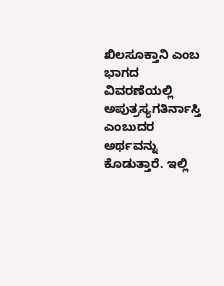ಖಿಲಸೂಕ್ತಾನಿ ಎಂಬ ಭಾಗದ ವಿವರಣೆಯಲ್ಲಿ ಅಪುತ್ರಸ್ಯಗತಿರ್ನಾಸ್ತಿ ಎಂಬುದರ ಅರ್ಥವನ್ನು ಕೊಡುತ್ತಾರೆ. ಇಲ್ಲಿ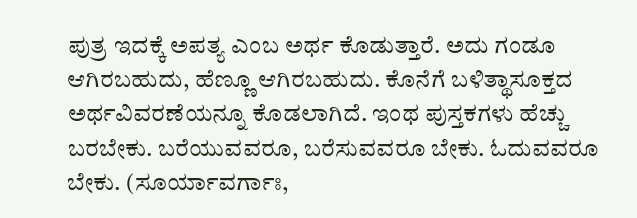ಪುತ್ರ ಇದಕ್ಕೆ ಅಪತ್ಯ ಎಂಬ ಅರ್ಥ ಕೊಡುತ್ತಾರೆ. ಅದು ಗಂಡೂ ಆಗಿರಬಹುದು, ಹೆಣ್ಣೂ ಆಗಿರಬಹುದು. ಕೊನೆಗೆ ಬಳಿತ್ಥಾಸೂಕ್ತದ ಅರ್ಥವಿವರಣೆಯನ್ನೂ ಕೊಡಲಾಗಿದೆ. ಇಂಥ ಪುಸ್ತಕಗಳು ಹೆಚ್ಚು ಬರಬೇಕು. ಬರೆಯುವವರೂ, ಬರೆಸುವವರೂ ಬೇಕು. ಓದುವವರೂ ಬೇಕು. (ಸೂರ್ಯಾವರ್ಗಾಃ,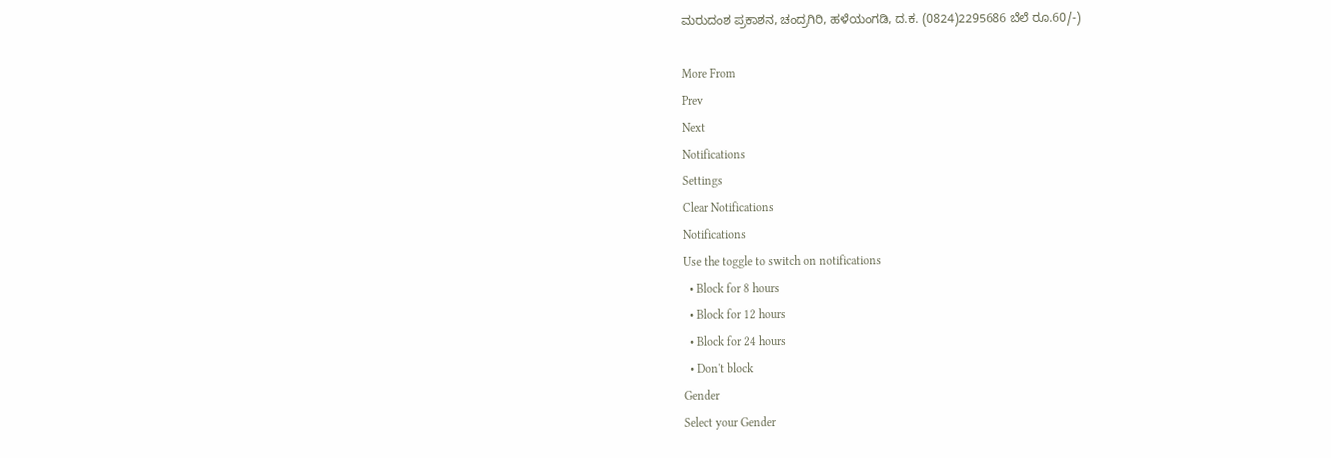ಮರುದಂಶ ಪ್ರಕಾಶನ, ಚಂದ್ರಗಿರಿ, ಹಳೆಯಂಗಡಿ, ದ.ಕ. (0824)2295686 ಬೆಲೆ ರೂ.60/-)

More From
Prev
Next
Notifications
Settings
Clear Notifications
Notifications
Use the toggle to switch on notifications
  • Block for 8 hours
  • Block for 12 hours
  • Block for 24 hours
  • Don't block
Gender
Select your Gender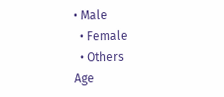• Male
  • Female
  • Others
Age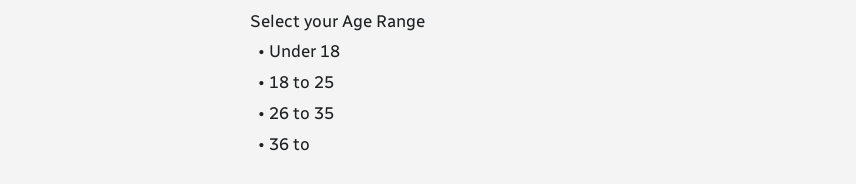Select your Age Range
  • Under 18
  • 18 to 25
  • 26 to 35
  • 36 to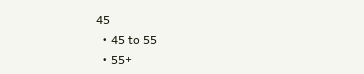45
  • 45 to 55
  • 55+